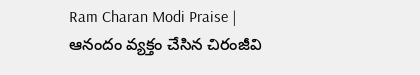Ram Charan Modi Praise | ఆనందం వ్యక్తం చేసిన చిరంజీవి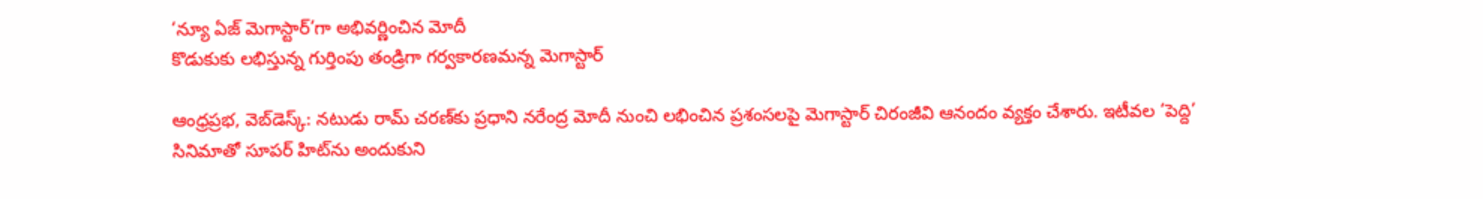‘న్యూ ఏజ్ మెగాస్టార్’గా అభివర్ణించిన మోదీ
కొడుకుకు లభిస్తున్న గుర్తింపు తండ్రిగా గర్వకారణమన్న మెగాస్టార్

ఆంధ్రప్రభ, వెబ్‌డెస్క్: నటుడు రామ్ చరణ్‌కు ప్రధాని నరేంద్ర మోదీ నుంచి లభించిన ప్రశంసలపై మెగాస్టార్ చిరంజీవి ఆనందం వ్యక్తం చేశారు. ఇటీవల ‘పెద్ది’ సినిమాతో సూపర్ హిట్‌ను అందుకుని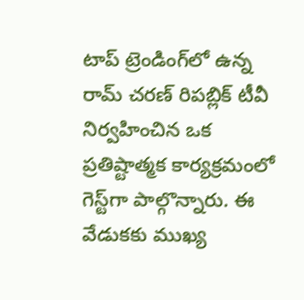టాప్ ట్రెండింగ్‌లో ఉన్న రామ్ చరణ్ రిపబ్లిక్ టీవీ నిర్వహించిన ఒక ప్రతిష్టాత్మక కార్యక్రమంలో గెస్ట్‌గా పాల్గొన్నారు. ఈ వేడుకకు ముఖ్య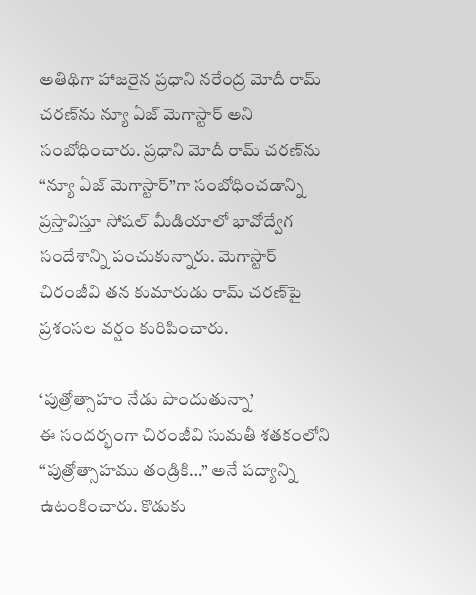అతిథిగా హాజరైన ప్రధాని నరేంద్ర మోదీ రామ్ చరణ్‌ను న్యూ ఏజ్ మెగాస్టార్ అని సంబోధించారు. ప్రధాని మోదీ రామ్ చరణ్‌ను “న్యూ ఏజ్ మెగాస్టార్”గా సంబోధించడాన్ని ప్రస్తావిస్తూ సోషల్ మీడియాలో భావోద్వేగ సందేశాన్ని పంచుకున్నారు. మెగాస్టార్ చిరంజీవి తన కుమారుడు రామ్ చరణ్‌పై ప్రశంసల వర్షం కురిపించారు.

‘పుత్రోత్సాహం నేడు పొందుతున్నా’
ఈ సందర్భంగా చిరంజీవి సుమతీ శతకంలోని “పుత్రోత్సాహము తండ్రికి…” అనే పద్యాన్ని ఉటంకించారు. కొడుకు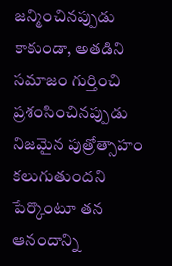జన్మించినప్పుడు కాకుండా, అతడిని సమాజం గుర్తించి ప్రశంసించినప్పుడు నిజమైన పుత్రోత్సాహం కలుగుతుందని పేర్కొంటూ తన ఆనందాన్ని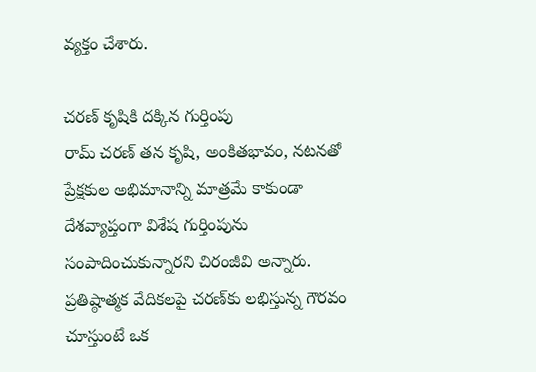వ్యక్తం చేశారు.

చరణ్ కృషికి దక్కిన గుర్తింపు
రామ్ చరణ్ తన కృషి, అంకితభావం, నటనతో ప్రేక్షకుల అభిమానాన్ని మాత్రమే కాకుండా దేశవ్యాప్తంగా విశేష గుర్తింపును సంపాదించుకున్నారని చిరంజీవి అన్నారు. ప్రతిష్ఠాత్మక వేదికలపై చరణ్‌కు లభిస్తున్న గౌరవం చూస్తుంటే ఒక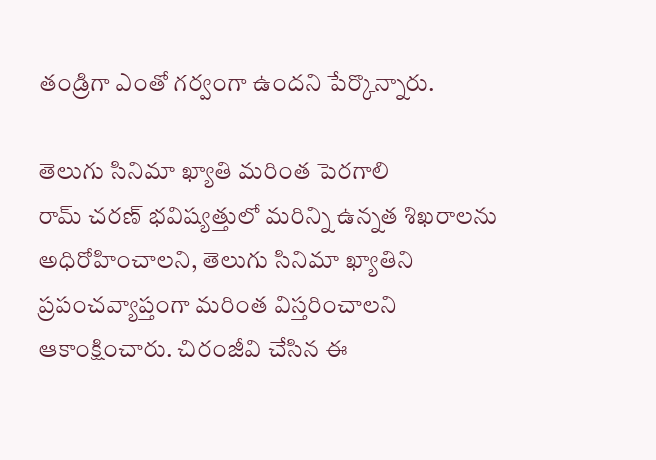తండ్రిగా ఎంతో గర్వంగా ఉందని పేర్కొన్నారు.

తెలుగు సినిమా ఖ్యాతి మరింత పెరగాలి
రామ్ చరణ్ భవిష్యత్తులో మరిన్ని ఉన్నత శిఖరాలను అధిరోహించాలని, తెలుగు సినిమా ఖ్యాతిని ప్రపంచవ్యాప్తంగా మరింత విస్తరించాలని ఆకాంక్షించారు. చిరంజీవి చేసిన ఈ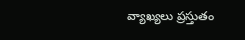వ్యాఖ్యలు ప్రస్తుతం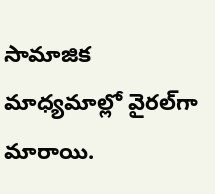సామాజిక మాధ్యమాల్లో వైరల్‌గా మారాయి.